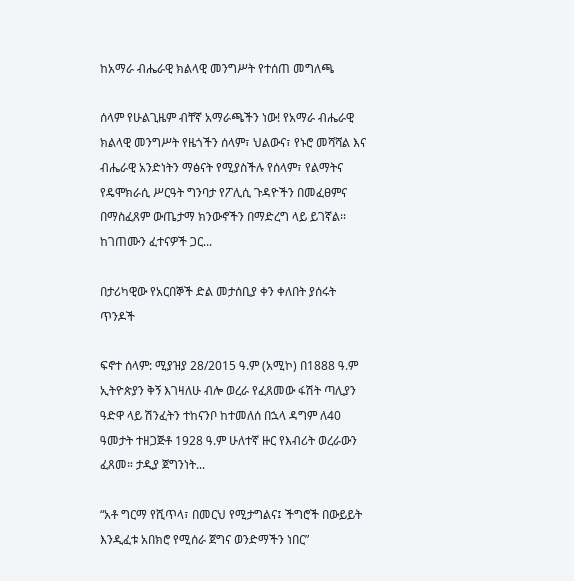ከአማራ ብሔራዊ ክልላዊ መንግሥት የተሰጠ መግለጫ

ሰላም የሁልጊዜም ብቸኛ አማራጫችን ነው! የአማራ ብሔራዊ ክልላዊ መንግሥት የዜጎችን ሰላም፣ ህልውና፣ የኑሮ መሻሻል እና ብሔራዊ አንድነትን ማፅናት የሚያስችሉ የሰላም፣ የልማትና የዴሞክራሲ ሥርዓት ግንባታ የፖሊሲ ጉዳዮችን በመፈፀምና በማስፈጸም ውጤታማ ክንውኖችን በማድረግ ላይ ይገኛል፡፡ ከገጠሙን ፈተናዎች ጋር...

በታሪካዊው የአርበኞች ድል መታሰቢያ ቀን ቀለበት ያሰሩት ጥንዶች

ፍኖተ ሰላም: ሚያዝያ 28/2015 ዓ.ም (አሚኮ) በ1888 ዓ.ም ኢትዮጵያን ቅኝ እገዛለሁ ብሎ ወረራ የፈጸመው ፋሽት ጣሊያን ዓድዋ ላይ ሽንፈትን ተከናንቦ ከተመለሰ በኋላ ዳግም ለ40 ዓመታት ተዘጋጅቶ 1928 ዓ.ም ሁለተኛ ዙር የእብሪት ወረራውን ፈጸመ። ታዲያ ጀግንነት...

“አቶ ግርማ የሺጥላ፣ በመርህ የሚታግልና፤ ችግሮች በውይይት እንዲፈቱ አበክሮ የሚሰራ ጀግና ወንድማችን ነበር”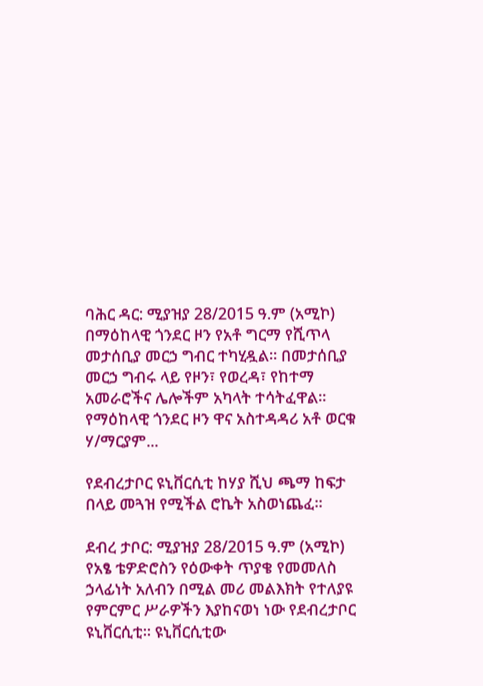ባሕር ዳር: ሚያዝያ 28/2015 ዓ.ም (አሚኮ) በማዕከላዊ ጎንደር ዞን የአቶ ግርማ የሺጥላ መታሰቢያ መርኃ ግብር ተካሂዷል። በመታሰቢያ መርኃ ግብሩ ላይ የዞን፣ የወረዳ፣ የከተማ አመራሮችና ሌሎችም አካላት ተሳትፈዋል፡፡ የማዕከላዊ ጎንደር ዞን ዋና አስተዳዳሪ አቶ ወርቁ ሃ/ማርያም...

የደብረታቦር ዩኒቨርሲቲ ከሃያ ሺህ ጫማ ከፍታ በላይ መጓዝ የሚችል ሮኬት አስወነጨፈ።

ደብረ ታቦር: ሚያዝያ 28/2015 ዓ.ም (አሚኮ) የአፄ ቴዎድሮስን የዕውቀት ጥያቄ የመመለስ ኃላፊነት አለብን በሚል መሪ መልእክት የተለያዩ የምርምር ሥራዎችን እያከናወነ ነው የደብረታቦር ዩኒቨርሲቲ። ዩኒቨርሲቲው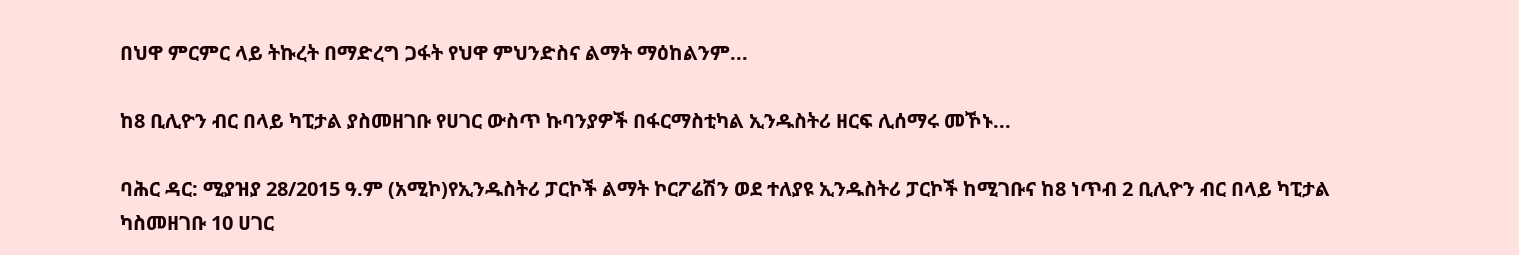በህዋ ምርምር ላይ ትኩረት በማድረግ ጋፋት የህዋ ምህንድስና ልማት ማዕከልንም...

ከ8 ቢሊዮን ብር በላይ ካፒታል ያስመዘገቡ የሀገር ውስጥ ኩባንያዎች በፋርማስቲካል ኢንዱስትሪ ዘርፍ ሊሰማሩ መኾኑ...

ባሕር ዳር: ሚያዝያ 28/2015 ዓ.ም (አሚኮ)የኢንዱስትሪ ፓርኮች ልማት ኮርፖሬሽን ወደ ተለያዩ ኢንዱስትሪ ፓርኮች ከሚገቡና ከ8 ነጥብ 2 ቢሊዮን ብር በላይ ካፒታል ካስመዘገቡ 10 ሀገር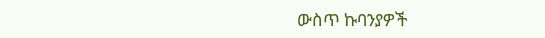ውስጥ ኩባንያዎች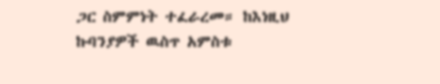ጋር ስምምነት ተፈራረመ። ከእነዚህ ኩባንያዎች ዉስጥ አምስቱ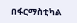በፋርማስቲካል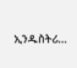ኢንዱስትሪ...